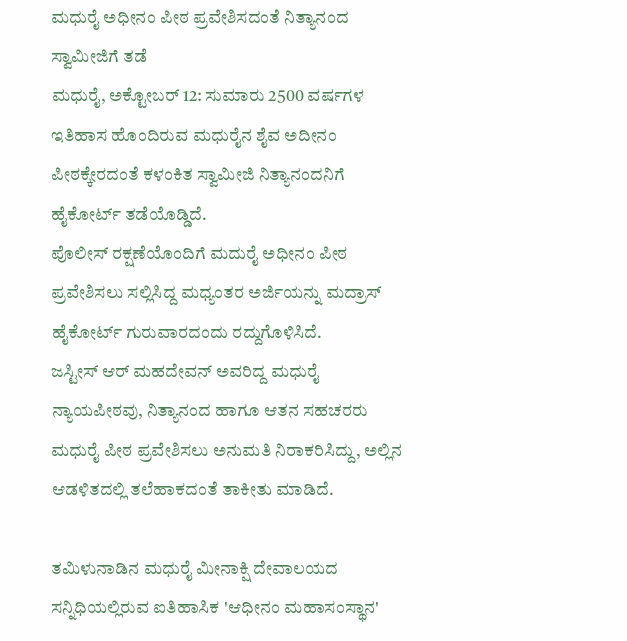ಮಧುರೈ ಅಧೀನಂ ಪೀಠ ಪ್ರವೇಶಿಸದಂತೆ ನಿತ್ಯಾನಂದ ಸ್ವಾಮೀಜಿಗೆ ತಡೆ
ಮಧುರೈ, ಅಕ್ಟೋಬರ್ 12: ಸುಮಾರು 2500 ವರ್ಷಗಳ ಇತಿಹಾಸ ಹೊಂದಿರುವ ಮಧುರೈನ ಶೈವ ಅದೀನಂ ಪೀಠಕ್ಕೇರದಂತೆ ಕಳಂಕಿತ ಸ್ವಾಮೀಜಿ ನಿತ್ಯಾನಂದನಿಗೆ ಹೈಕೋರ್ಟ್ ತಡೆಯೊಡ್ಡಿದೆ.
ಪೊಲೀಸ್ ರಕ್ಷಣೆಯೊಂದಿಗೆ ಮದುರೈ ಅಧೀನಂ ಪೀಠ ಪ್ರವೇಶಿಸಲು ಸಲ್ಲಿಸಿದ್ದ ಮಧ್ಯಂತರ ಅರ್ಜಿಯನ್ನು ಮದ್ರಾಸ್ ಹೈಕೋರ್ಟ್ ಗುರುವಾರದಂದು ರದ್ದುಗೊಳಿಸಿದೆ.
ಜಸ್ಟೀಸ್ ಆರ್ ಮಹದೇವನ್ ಅವರಿದ್ದ ಮಧುರೈ ನ್ಯಾಯಪೀಠವು, ನಿತ್ಯಾನಂದ ಹಾಗೂ ಆತನ ಸಹಚರರು ಮಧುರೈ ಪೀಠ ಪ್ರವೇಶಿಸಲು ಅನುಮತಿ ನಿರಾಕರಿಸಿದ್ದು, ಅಲ್ಲಿನ ಆಡಳಿತದಲ್ಲಿ ತಲೆಹಾಕದಂತೆ ತಾಕೀತು ಮಾಡಿದೆ.

ತಮಿಳುನಾಡಿನ ಮಧುರೈ ಮೀನಾಕ್ಷಿ ದೇವಾಲಯದ ಸನ್ನಿಧಿಯಲ್ಲಿರುವ ಐತಿಹಾಸಿಕ 'ಆಧೀನಂ ಮಹಾಸಂಸ್ಥಾನ'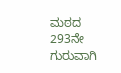ಮಠದ 293ನೇ ಗುರುವಾಗಿ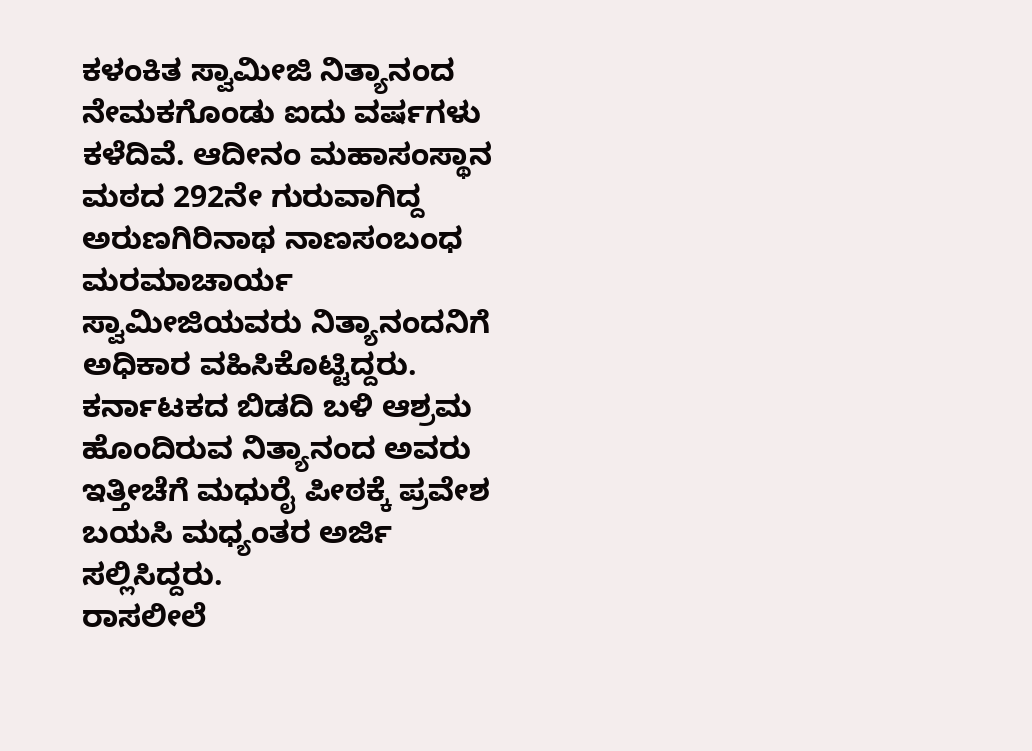ಕಳಂಕಿತ ಸ್ವಾಮೀಜಿ ನಿತ್ಯಾನಂದ ನೇಮಕಗೊಂಡು ಐದು ವರ್ಷಗಳು ಕಳೆದಿವೆ. ಆದೀನಂ ಮಹಾಸಂಸ್ಥಾನ ಮಠದ 292ನೇ ಗುರುವಾಗಿದ್ದ ಅರುಣಗಿರಿನಾಥ ನಾಣಸಂಬಂಧ ಮರಮಾಚಾರ್ಯ ಸ್ವಾಮೀಜಿಯವರು ನಿತ್ಯಾನಂದನಿಗೆ ಅಧಿಕಾರ ವಹಿಸಿಕೊಟ್ಟಿದ್ದರು.
ಕರ್ನಾಟಕದ ಬಿಡದಿ ಬಳಿ ಆಶ್ರಮ ಹೊಂದಿರುವ ನಿತ್ಯಾನಂದ ಅವರು ಇತ್ತೀಚೆಗೆ ಮಧುರೈ ಪೀಠಕ್ಕೆ ಪ್ರವೇಶ ಬಯಸಿ ಮಧ್ಯಂತರ ಅರ್ಜಿ ಸಲ್ಲಿಸಿದ್ದರು.
ರಾಸಲೀಲೆ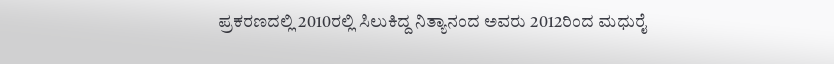ಪ್ರಕರಣದಲ್ಲಿ 2010ರಲ್ಲಿ ಸಿಲುಕಿದ್ದ ನಿತ್ಯಾನಂದ ಅವರು 2012ರಿಂದ ಮಧುರೈ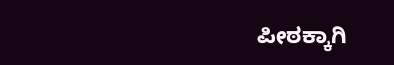ಪೀಠಕ್ಕಾಗಿ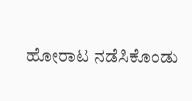ಹೋರಾಟ ನಡೆಸಿಕೊಂಡು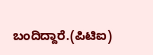ಬಂದಿದ್ದಾರೆ.(ಪಿಟಿಐ)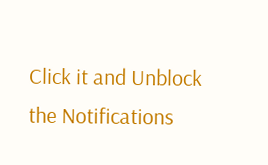Click it and Unblock the Notifications